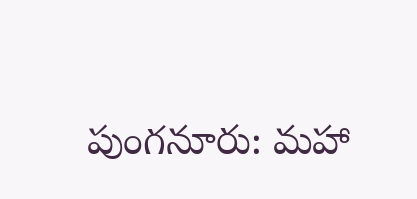పుంగనూరు: మహా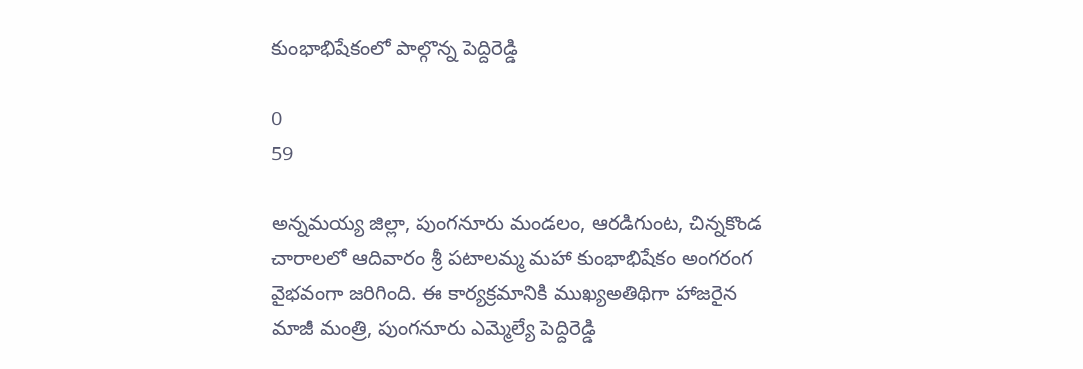కుంభాభిషేకంలో పాల్గొన్న పెద్దిరెడ్డి

0
59

అన్నమయ్య జిల్లా, పుంగనూరు మండలం, ఆరడిగుంట, చిన్నకొండ చారాలలో ఆదివారం శ్రీ పటాలమ్మ మహా కుంభాభిషేకం అంగరంగ వైభవంగా జరిగింది. ఈ కార్యక్రమానికి ముఖ్యఅతిథిగా హాజరైన మాజీ మంత్రి, పుంగనూరు ఎమ్మెల్యే పెద్దిరెడ్డి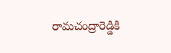రామచంద్రారెడ్డికి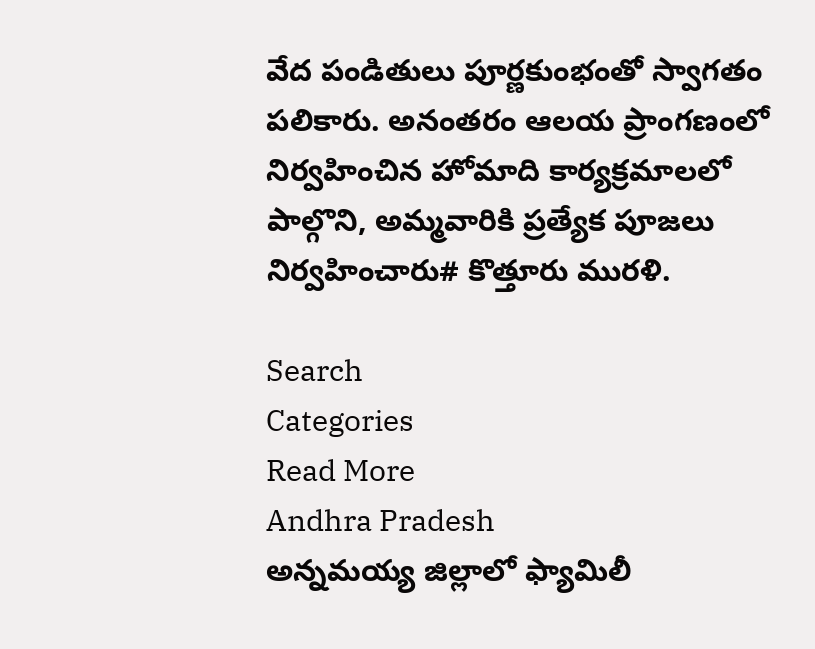వేద పండితులు పూర్ణకుంభంతో స్వాగతం పలికారు. అనంతరం ఆలయ ప్రాంగణంలో నిర్వహించిన హోమాది కార్యక్రమాలలో పాల్గొని, అమ్మవారికి ప్రత్యేక పూజలు నిర్వహించారు# కొత్తూరు మురళి.

Search
Categories
Read More
Andhra Pradesh
అన్నమయ్య జిల్లాలో ఫ్యామిలీ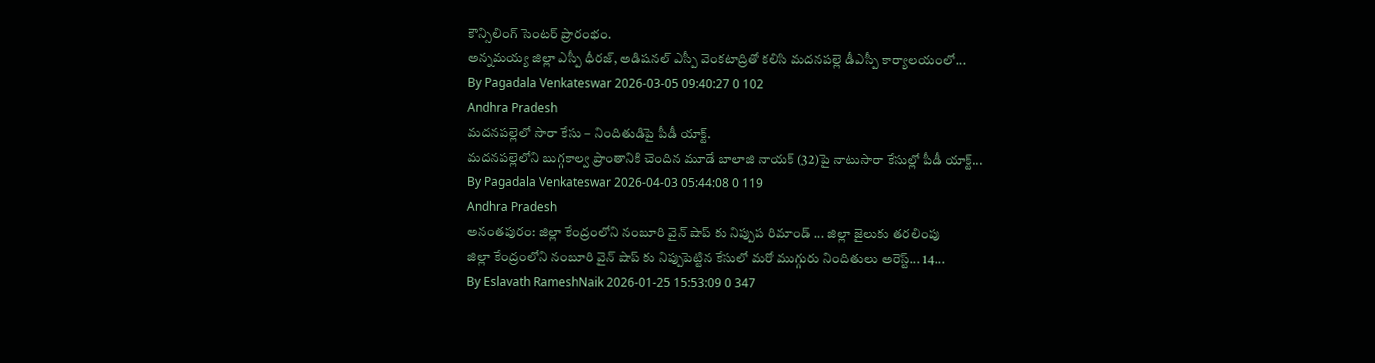కౌన్సిలింగ్ సెంటర్ ప్రారంభం.
అన్నమయ్య జిల్లా ఎస్పీ ధీరజ్, అడిషనల్ ఎస్పీ వెంకటాద్రితో కలిసి మదనపల్లె డీఎస్పీ కార్యాలయంలో...
By Pagadala Venkateswar 2026-03-05 09:40:27 0 102
Andhra Pradesh
మదనపల్లెలో సారా కేసు – నిందితుడిపై పీడీ యాక్ట్.
మదనపల్లెలోని బుగ్గకాల్వ ప్రాంతానికి చెందిన మూడే బాలాజి నాయక్ (32)పై నాటుసారా కేసుల్లో పీడీ యాక్ట్...
By Pagadala Venkateswar 2026-04-03 05:44:08 0 119
Andhra Pradesh
అనంతపురం: జిల్లా కేంద్రంలోని నంబూరి వైన్ షాప్ కు నిప్పుప రిమాండ్ ... జిల్లా జైలుకు తరలింపు
జిల్లా కేంద్రంలోని నంబూరి వైన్ షాప్ కు నిప్పుపెట్టిన కేసులో మరో ముగ్గురు నిందితులు అరెస్ట్... 14...
By Eslavath RameshNaik 2026-01-25 15:53:09 0 347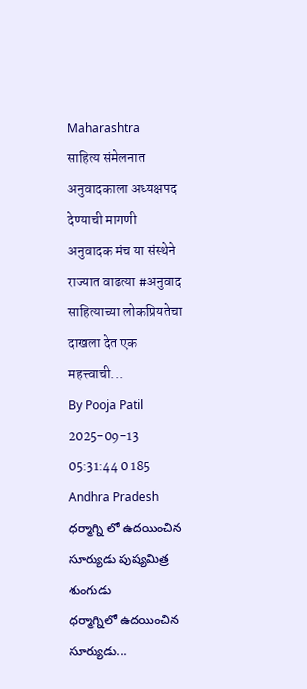Maharashtra
साहित्य संमेलनात अनुवादकाला अध्यक्षपद देण्याची मागणी
अनुवादक मंच या संस्थेने राज्यात वाढत्या #अनुवाद साहित्याच्या लोकप्रियतेचा दाखला देत एक महत्त्वाची...
By Pooja Patil 2025-09-13 05:31:44 0 185
Andhra Pradesh
ధర్మాగ్ని లో ఉదయించిన సూర్యుడు పుష్యమిత్ర శుంగుడు
ధర్మాగ్నిలో ఉదయించిన సూర్యుడు...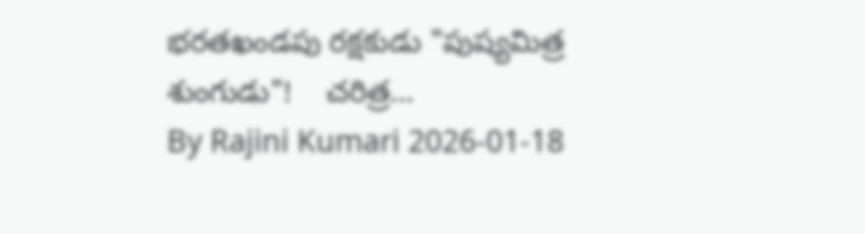భరతఖండపు రక్షకుడు "పుష్యమిత్ర శుంగుడు"!    చరిత్ర...
By Rajini Kumari 2026-01-18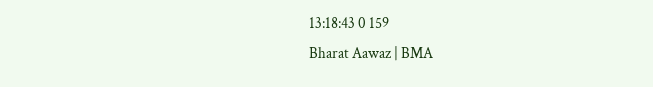13:18:43 0 159
Bharat Aawaz | BMA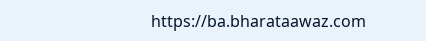https://ba.bharataawaz.com